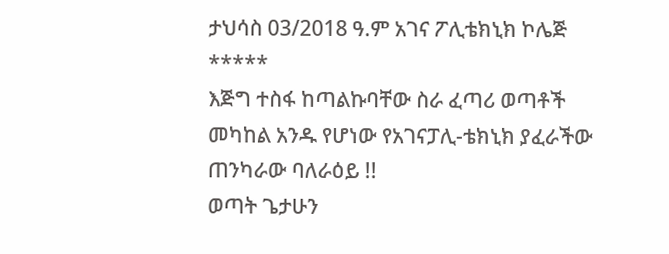ታህሳስ 03/2018 ዓ.ም አገና ፖሊቴክኒክ ኮሌጅ
*****
እጅግ ተስፋ ከጣልኩባቸው ስራ ፈጣሪ ወጣቶች መካከል አንዱ የሆነው የአገናፓሊ-ቴክኒክ ያፈራችው ጠንካራው ባለራዕይ !!
ወጣት ጌታሁን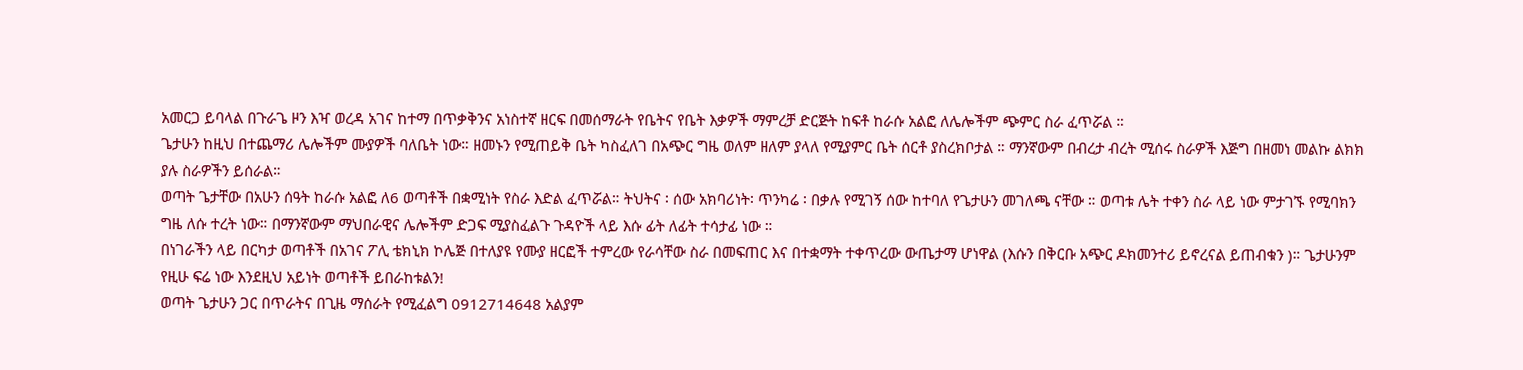አመርጋ ይባላል በጉራጌ ዞን እዣ ወረዳ አገና ከተማ በጥቃቅንና አነስተኛ ዘርፍ በመሰማራት የቤትና የቤት እቃዎች ማምረቻ ድርጅት ከፍቶ ከራሱ አልፎ ለሌሎችም ጭምር ስራ ፈጥሯል ።
ጌታሁን ከዚህ በተጨማሪ ሌሎችም ሙያዎች ባለቤት ነው። ዘመኑን የሚጠይቅ ቤት ካስፈለገ በአጭር ግዜ ወለም ዘለም ያላለ የሚያምር ቤት ሰርቶ ያስረክቦታል ። ማንኛውም በብረታ ብረት ሚሰሩ ስራዎች እጅግ በዘመነ መልኩ ልክክ ያሉ ስራዎችን ይሰራል።
ወጣት ጌታቸው በአሁን ሰዓት ከራሱ አልፎ ለ6 ወጣቶች በቋሚነት የስራ እድል ፈጥሯል። ትህትና ፡ ሰው አክባሪነት፡ ጥንካሬ ፡ በቃሉ የሚገኝ ሰው ከተባለ የጌታሁን መገለጫ ናቸው ። ወጣቱ ሌት ተቀን ስራ ላይ ነው ምታገኙ የሚባክን ግዜ ለሱ ተረት ነው። በማንኛውም ማህበራዊና ሌሎችም ድጋፍ ሚያስፈልጉ ጉዳዮች ላይ እሱ ፊት ለፊት ተሳታፊ ነው ።
በነገራችን ላይ በርካታ ወጣቶች በአገና ፖሊ ቴክኒክ ኮሌጅ በተለያዩ የሙያ ዘርፎች ተምረው የራሳቸው ስራ በመፍጠር እና በተቋማት ተቀጥረው ውጤታማ ሆነዋል (እሱን በቅርቡ አጭር ዶክመንተሪ ይኖረናል ይጠብቁን )። ጌታሁንም የዚሁ ፍሬ ነው እንደዚህ አይነት ወጣቶች ይበራከቱልን!
ወጣት ጌታሁን ጋር በጥራትና በጊዜ ማሰራት የሚፈልግ 0912714648 አልያም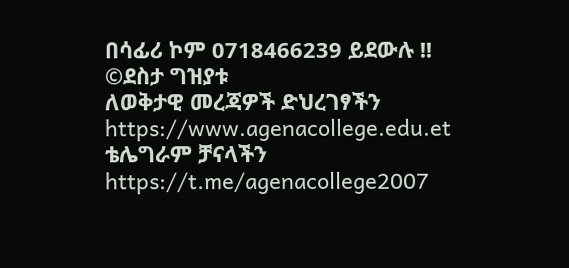በሳፊሪ ኮም 0718466239 ይደውሉ !!
©ደስታ ግዝያቱ
ለወቅታዊ መረጃዎች ድህረገፃችን https://www.agenacollege.edu.et ቴሌግራም ቻናላችን https://t.me/agenacollege2007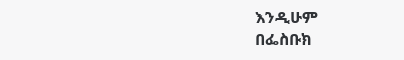እንዲሁም
በፌስቡክ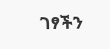ገፃችን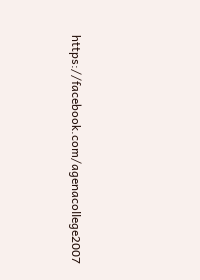https://facebook.com/agenacollege2007